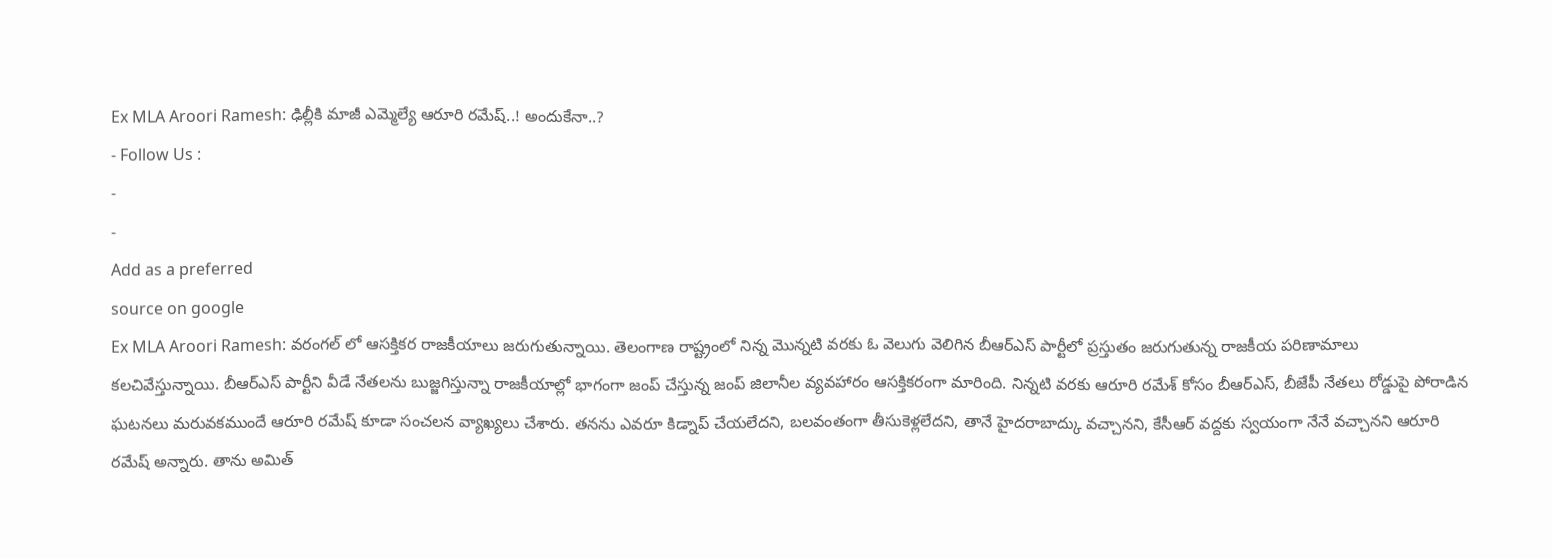Ex MLA Aroori Ramesh: ఢిల్లీకి మాజీ ఎమ్మెల్యే ఆరూరి రమేష్..! అందుకేనా..?
- Follow Us :
-
-
Add as a preferred
source on google
Ex MLA Aroori Ramesh: వరంగల్ లో ఆసక్తికర రాజకీయాలు జరుగుతున్నాయి. తెలంగాణ రాష్ట్రంలో నిన్న మొన్నటి వరకు ఓ వెలుగు వెలిగిన బీఆర్ఎస్ పార్టీలో ప్రస్తుతం జరుగుతున్న రాజకీయ పరిణామాలు కలచివేస్తున్నాయి. బీఆర్ఎస్ పార్టీని వీడే నేతలను బుజ్జగిస్తున్నా రాజకీయాల్లో భాగంగా జంప్ చేస్తున్న జంప్ జిలానీల వ్యవహారం ఆసక్తికరంగా మారింది. నిన్నటి వరకు ఆరూరి రమేశ్ కోసం బీఆర్ఎస్, బీజేపీ నేతలు రోడ్డుపై పోరాడిన ఘటనలు మరువకముందే ఆరూరి రమేష్ కూడా సంచలన వ్యాఖ్యలు చేశారు. తనను ఎవరూ కిడ్నాప్ చేయలేదని, బలవంతంగా తీసుకెళ్లలేదని, తానే హైదరాబాద్కు వచ్చానని, కేసీఆర్ వద్దకు స్వయంగా నేనే వచ్చానని ఆరూరి రమేష్ అన్నారు. తాను అమిత్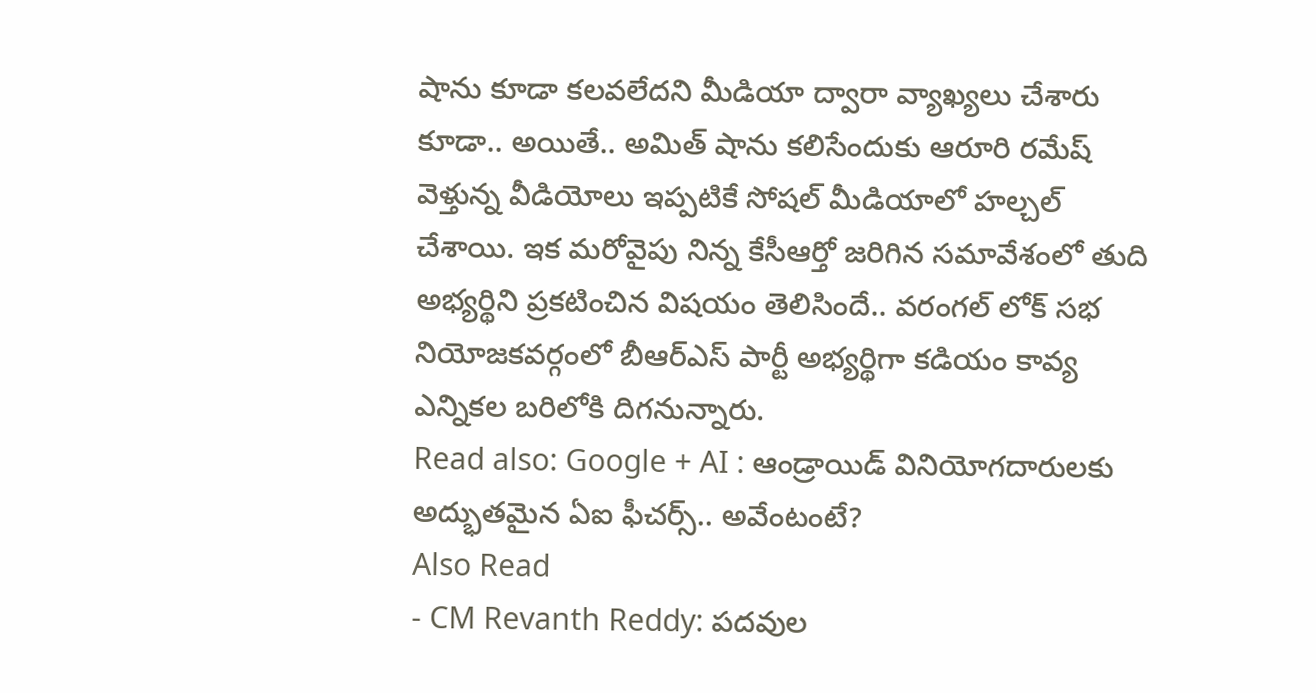షాను కూడా కలవలేదని మీడియా ద్వారా వ్యాఖ్యలు చేశారు కూడా.. అయితే.. అమిత్ షాను కలిసేందుకు ఆరూరి రమేష్ వెళ్తున్న వీడియోలు ఇప్పటికే సోషల్ మీడియాలో హల్చల్ చేశాయి. ఇక మరోవైపు నిన్న కేసీఆర్తో జరిగిన సమావేశంలో తుది అభ్యర్థిని ప్రకటించిన విషయం తెలిసిందే.. వరంగల్ లోక్ సభ నియోజకవర్గంలో బీఆర్ఎస్ పార్టీ అభ్యర్థిగా కడియం కావ్య ఎన్నికల బరిలోకి దిగనున్నారు.
Read also: Google + AI : ఆండ్రాయిడ్ వినియోగదారులకు అద్భుతమైన ఏఐ ఫీచర్స్.. అవేంటంటే?
Also Read
- CM Revanth Reddy: పదవుల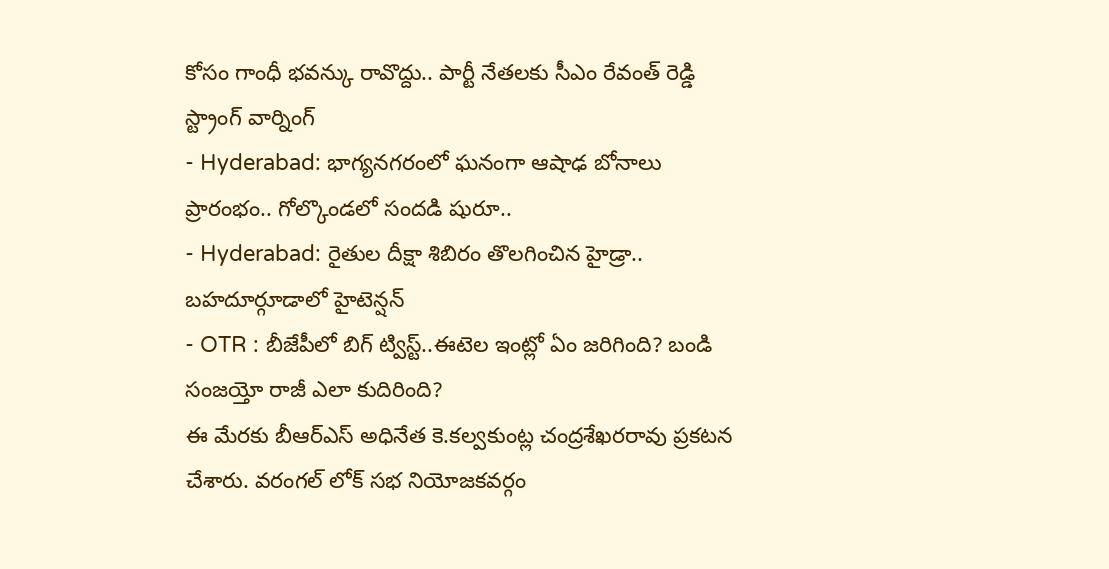కోసం గాంధీ భవన్కు రావొద్దు.. పార్టీ నేతలకు సీఎం రేవంత్ రెడ్డి స్ట్రాంగ్ వార్నింగ్
- Hyderabad: భాగ్యనగరంలో ఘనంగా ఆషాఢ బోనాలు ప్రారంభం.. గోల్కొండలో సందడి షురూ..
- Hyderabad: రైతుల దీక్షా శిబిరం తొలగించిన హైడ్రా.. బహదూర్గూడాలో హైటెన్షన్
- OTR : బీజేపీలో బిగ్ ట్విస్ట్..ఈటెల ఇంట్లో ఏం జరిగింది? బండి సంజయ్తో రాజీ ఎలా కుదిరింది?
ఈ మేరకు బీఆర్ఎస్ అధినేత కె.కల్వకుంట్ల చంద్రశేఖరరావు ప్రకటన చేశారు. వరంగల్ లోక్ సభ నియోజకవర్గం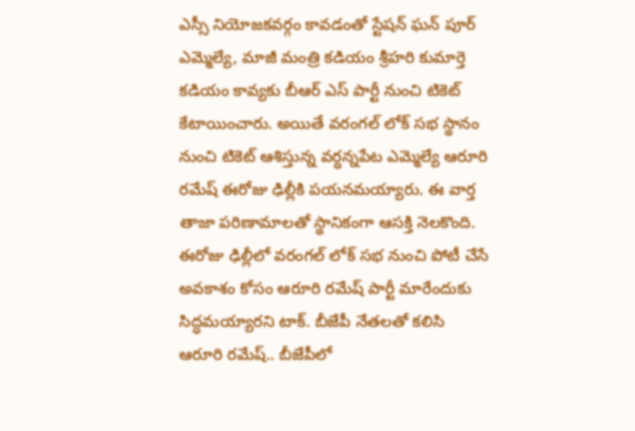ఎస్సీ నియోజకవర్గం కావడంతో స్టేషన్ ఘన్ పూర్ ఎమ్మెల్యే, మాజీ మంత్రి కడియం శ్రీహరి కుమార్తె కడియం కావ్యకు బీఆర్ ఎస్ పార్టీ నుంచి టికెట్ కేటాయించారు. అయితే వరంగల్ లోక్ సభ స్థానం నుంచి టికెట్ ఆశిస్తున్న వర్ధన్నపేట ఎమ్మెల్యే ఆరూరి రమేష్ ఈరోజు ఢిల్లీకి పయనమయ్యారు. ఈ వార్త తాజా పరిణామాలతో స్థానికంగా ఆసక్తి నెలకొంది. ఈరోజు ఢిల్లీలో వరంగల్ లోక్ సభ నుంచి పోటీ చేసే అవకాశం కోసం ఆరూరి రమేష్ పార్టీ మారేందుకు సిద్ధమయ్యారని టాక్. బీజేపీ నేతలతో కలిసి ఆరూరి రమేష్.. బీజేపీలో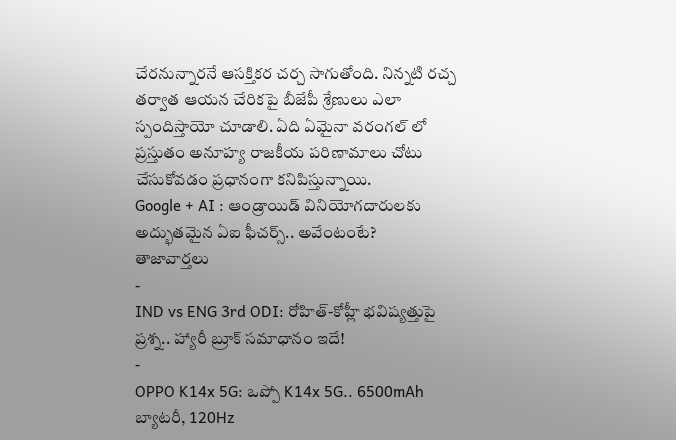చేరనున్నారనే ఆసక్తికర చర్చ సాగుతోంది. నిన్నటి రచ్చ తర్వాత ఆయన చేరికపై బీజేపీ శ్రేణులు ఎలా స్పందిస్తాయో చూడాలి. ఏది ఏమైనా వరంగల్ లో ప్రస్తుతం అనూహ్య రాజకీయ పరిణామాలు చోటు చేసుకోవడం ప్రధానంగా కనిపిస్తున్నాయి.
Google + AI : ఆండ్రాయిడ్ వినియోగదారులకు అద్భుతమైన ఏఐ ఫీచర్స్.. అవేంటంటే?
తాజావార్తలు
-
IND vs ENG 3rd ODI: రోహిత్-కోహ్లీ భవిష్యత్తుపై ప్రశ్న.. హ్యారీ బ్రూక్ సమాధానం ఇదే!
-
OPPO K14x 5G: ఒప్పో K14x 5G.. 6500mAh బ్యాటరీ, 120Hz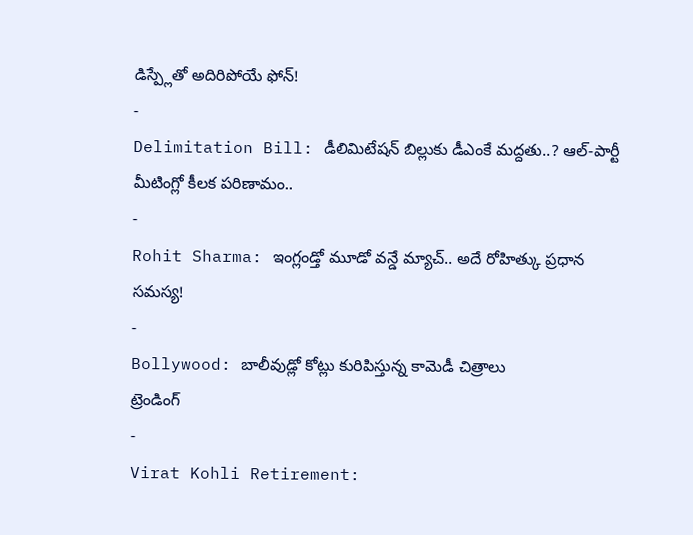డిస్ప్లేతో అదిరిపోయే ఫోన్!
-
Delimitation Bill: డీలిమిటేషన్ బిల్లుకు డీఎంకే మద్దతు..? ఆల్-పార్టీ మీటింగ్లో కీలక పరిణామం..
-
Rohit Sharma: ఇంగ్లండ్తో మూడో వన్డే మ్యాచ్.. అదే రోహిత్కు ప్రధాన సమస్య!
-
Bollywood: బాలీవుడ్లో కోట్లు కురిపిస్తున్న కామెడీ చిత్రాలు
ట్రెండింగ్
-
Virat Kohli Retirement: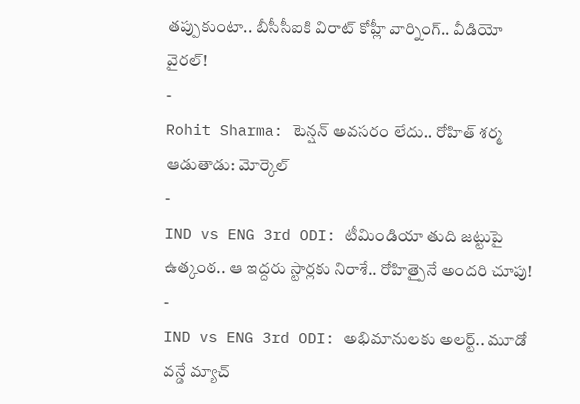తప్పుకుంటా.. బీసీసీఐకి విరాట్ కోహ్లీ వార్నింగ్.. వీడియో వైరల్!
-
Rohit Sharma: టెన్షన్ అవసరం లేదు.. రోహిత్ శర్మ ఆడుతాడు: మోర్కెల్
-
IND vs ENG 3rd ODI: టీమిండియా తుది జట్టుపై ఉత్కంఠ.. ఆ ఇద్దరు స్టార్లకు నిరాశే.. రోహిత్పైనే అందరి చూపు!
-
IND vs ENG 3rd ODI: అభిమానులకు అలర్ట్.. మూడో వన్డే మ్యాచ్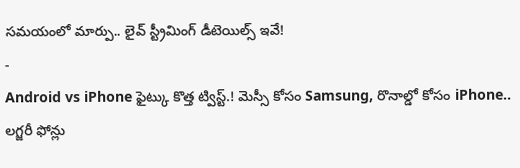సమయంలో మార్పు.. లైవ్ స్ట్రీమింగ్ డీటెయిల్స్ ఇవే!
-
Android vs iPhone ఫైట్కు కొత్త ట్విస్ట్.! మెస్సీ కోసం Samsung, రొనాల్డో కోసం iPhone.. లగ్జరీ ఫోన్లు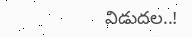విడుదల..!